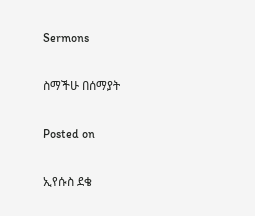Sermons

ስማችሁ በሰማያት

Posted on

ኢየሱስ ደቄ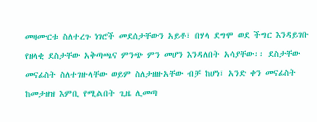መዛሙርቱ ስለተረጉ ነገሮች መደሰታቸውን አይቶ፣ በሃላ ደግሞ ወደ ችግር እንዳይገቡ የዘላቂ ደስታቸው አቅጣጫና ምንጭ ምን መሆን እንዳለበት አሳያቸው፡፡ ደስታቸው መናፊስት ስለተገዙላቸው ወይም ስለታዘዙአቸው ብቻ ከሆነ፣ አንድ ቀን መናፊስት ከመታዘዝ እምቢ የሚልበት ጊዜ ሊመጣ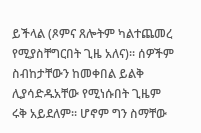ይችላል (ጾምና ጸሎትም ካልተጨመረ የሚያስቸግርበት ጊዜ አለና)፡፡ ሰዎችም ስብከታቸውን ከመቀበል ይልቅ ሊያሳድዱአቸው የሚነሱበት ጊዜም ሩቅ አይደለም፡፡ ሆኖም ግን ስማቸው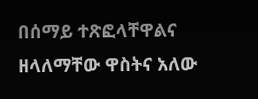በሰማይ ተጽፎላቸዋልና ዘላለማቸው ዋስትና አለው